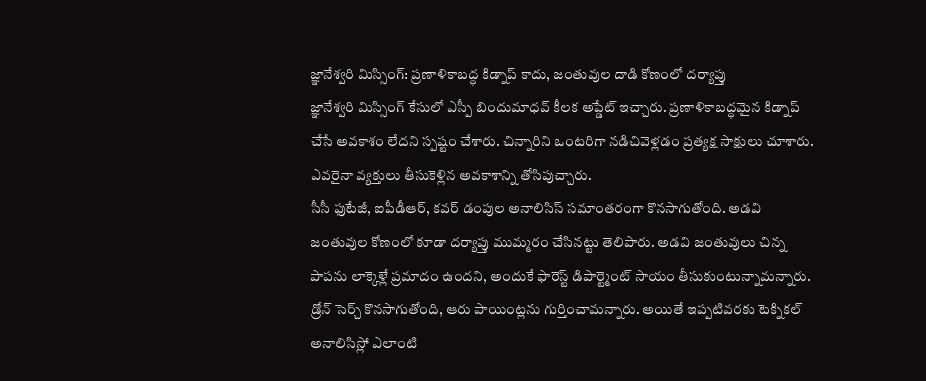జ్ఞానేశ్వరి మిస్సింగ్: ప్రణాళికాబద్ధ కిడ్నాప్ కాదు, జంతువుల దాడి కోణంలో దర్యాప్తు
జ్ఞానేశ్వరి మిస్సింగ్ కేసులో ఎస్పీ బిందుమాధవ్ కీలక అప్డేట్ ఇచ్చారు. ప్రణాళికాబద్ధమైన కిడ్నాప్ చేసే అవకాశం లేదని స్పష్టం చేశారు. చిన్నారిని ఒంటరిగా నడిచివెళ్లడం ప్రత్యక్ష సాక్షులు చూశారు. ఎవరైనా వ్యక్తులు తీసుకెళ్లిన అవకాశాన్ని తోసిపుచ్చారు.
సీసీ ఫుటేజీ, ఐపీడీఆర్, కవర్ డంపుల అనాలిసిస్ సమాంతరంగా కొనసాగుతోంది. అడవి జంతువుల కోణంలో కూడా దర్యాప్తు ముమ్మరం చేసినట్టు తెలిపారు. అడవి జంతువులు చిన్న పాపను లాక్కెళ్లే ప్రమాదం ఉందని, అందుకే ఫారెస్ట్ డిపార్ట్మెంట్ సాయం తీసుకుంటున్నామన్నారు.
డ్రోన్ సెర్చ్ కొనసాగుతోంది, ఆరు పాయింట్లను గుర్తించామన్నారు. అయితే ఇప్పటివరకు టెక్నికల్ అనాలిసిస్లో ఎలాంటి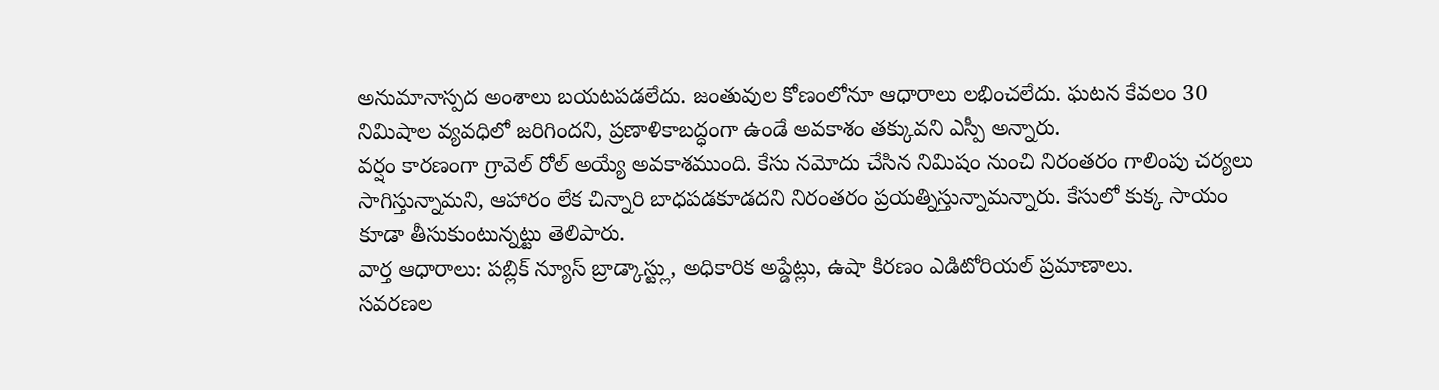అనుమానాస్పద అంశాలు బయటపడలేదు. జంతువుల కోణంలోనూ ఆధారాలు లభించలేదు. ఘటన కేవలం 30 నిమిషాల వ్యవధిలో జరిగిందని, ప్రణాళికాబద్ధంగా ఉండే అవకాశం తక్కువని ఎస్పీ అన్నారు.
వర్షం కారణంగా గ్రావెల్ రోల్ అయ్యే అవకాశముంది. కేసు నమోదు చేసిన నిమిషం నుంచి నిరంతరం గాలింపు చర్యలు సాగిస్తున్నామని, ఆహారం లేక చిన్నారి బాధపడకూడదని నిరంతరం ప్రయత్నిస్తున్నామన్నారు. కేసులో కుక్క సాయం కూడా తీసుకుంటున్నట్టు తెలిపారు.
వార్త ఆధారాలు: పబ్లిక్ న్యూస్ బ్రాడ్కాస్ట్లు, అధికారిక అప్డేట్లు, ఉషా కిరణం ఎడిటోరియల్ ప్రమాణాలు.
సవరణల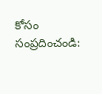కోసం సంప్రదించండి: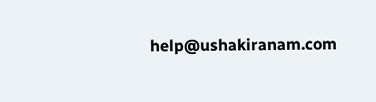help@ushakiranam.com